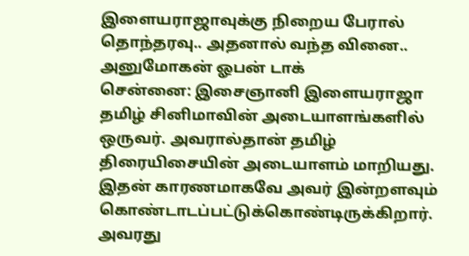இளையராஜாவுக்கு நிறைய பேரால் தொந்தரவு.. அதனால் வந்த வினை.. அனுமோகன் ஓபன் டாக்
சென்னை: இசைஞானி இளையராஜா தமிழ் சினிமாவின் அடையாளங்களில் ஒருவர். அவரால்தான் தமிழ் திரையிசையின் அடையாளம் மாறியது. இதன் காரணமாகவே அவர் இன்றளவும் கொண்டாடப்பட்டுக்கொண்டிருக்கிறார். அவரது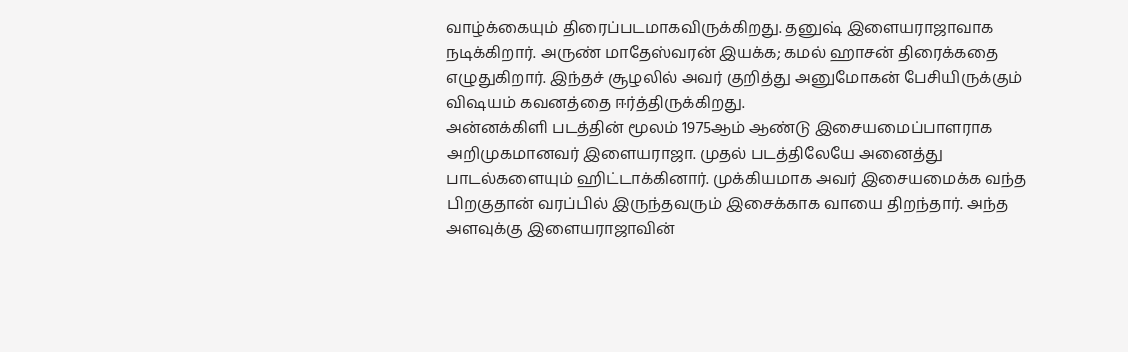வாழ்க்கையும் திரைப்படமாகவிருக்கிறது. தனுஷ் இளையராஜாவாக நடிக்கிறார். அருண் மாதேஸ்வரன் இயக்க; கமல் ஹாசன் திரைக்கதை எழுதுகிறார். இந்தச் சூழலில் அவர் குறித்து அனுமோகன் பேசியிருக்கும் விஷயம் கவனத்தை ஈர்த்திருக்கிறது.
அன்னக்கிளி படத்தின் மூலம் 1975ஆம் ஆண்டு இசையமைப்பாளராக அறிமுகமானவர் இளையராஜா. முதல் படத்திலேயே அனைத்து பாடல்களையும் ஹிட்டாக்கினார். முக்கியமாக அவர் இசையமைக்க வந்த பிறகுதான் வரப்பில் இருந்தவரும் இசைக்காக வாயை திறந்தார். அந்த அளவுக்கு இளையராஜாவின்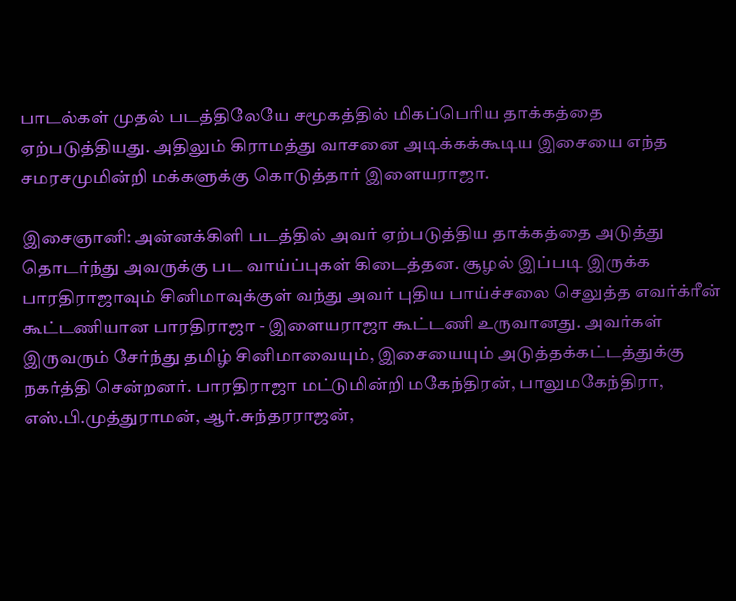பாடல்கள் முதல் படத்திலேயே சமூகத்தில் மிகப்பெரிய தாக்கத்தை ஏற்படுத்தியது. அதிலும் கிராமத்து வாசனை அடிக்கக்கூடிய இசையை எந்த சமரசமுமின்றி மக்களுக்கு கொடுத்தார் இளையராஜா.

இசைஞானி: அன்னக்கிளி படத்தில் அவர் ஏற்படுத்திய தாக்கத்தை அடுத்து தொடர்ந்து அவருக்கு பட வாய்ப்புகள் கிடைத்தன. சூழல் இப்படி இருக்க பாரதிராஜாவும் சினிமாவுக்குள் வந்து அவர் புதிய பாய்ச்சலை செலுத்த எவர்க்ரீன் கூட்டணியான பாரதிராஜா - இளையராஜா கூட்டணி உருவானது. அவர்கள் இருவரும் சேர்ந்து தமிழ் சினிமாவையும், இசையையும் அடுத்தக்கட்டத்துக்கு நகர்த்தி சென்றனர். பாரதிராஜா மட்டுமின்றி மகேந்திரன், பாலுமகேந்திரா, எஸ்.பி.முத்துராமன், ஆர்.சுந்தரராஜன்,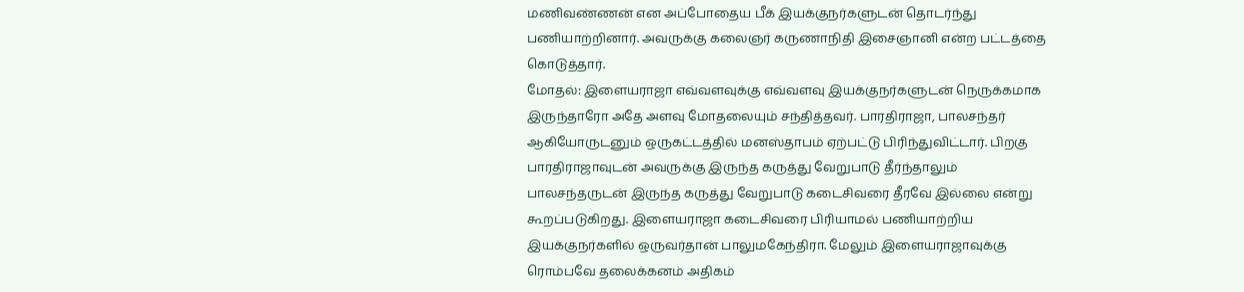மணிவண்ணன் என அப்போதைய பீக் இயக்குநர்களுடன் தொடர்ந்து பணியாற்றினார். அவருக்கு கலைஞர் கருணாநிதி இசைஞானி என்ற பட்டத்தை கொடுத்தார்.
மோதல்: இளையராஜா எவ்வளவுக்கு எவ்வளவு இயக்குநர்களுடன் நெருக்கமாக இருந்தாரோ அதே அளவு மோதலையும் சந்தித்தவர். பாரதிராஜா, பாலசந்தர் ஆகியோருடனும் ஒருகட்டத்தில் மனஸ்தாபம் ஏற்பட்டு பிரிந்துவிட்டார். பிறகு பாரதிராஜாவுடன் அவருக்கு இருந்த கருத்து வேறுபாடு தீர்ந்தாலும் பாலசந்தருடன் இருந்த கருத்து வேறுபாடு கடைசிவரை தீரவே இல்லை என்று கூறப்படுகிறது. இளையராஜா கடைசிவரை பிரியாமல் பணியாற்றிய இயக்குநர்களில் ஒருவர்தான் பாலுமகேந்திரா. மேலும் இளையராஜாவுக்கு ரொம்பவே தலைக்கனம் அதிகம்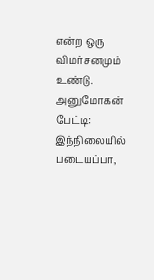என்ற ஒரு விமர்சனமும் உண்டு.
அனுமோகன் பேட்டி: இந்நிலையில் படையப்பா,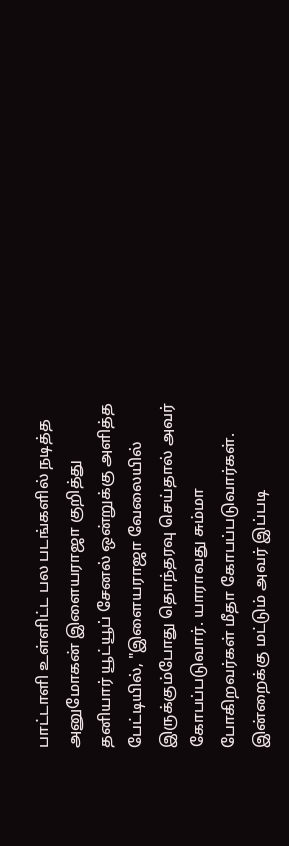பாட்டாளி உள்ளிட்ட பல படங்களில் நடித்த அனுமோகன் இளையராஜா குறித்து தனியார் யூட்யூப் சேனல் ஒன்றுக்கு அளித்த பேட்டியில், "இளையராஜா வேலையில் இருக்கும்போது தொந்தரவு செய்தால் அவர் கோபப்படுவார். யாராவது சும்மா போகிறவர்கள் மீதா கோபப்படுவார்கள். இன்றைக்கு மட்டும் அவர் இப்படி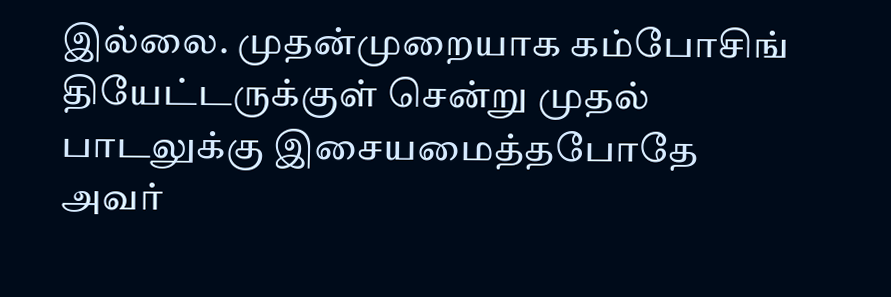இல்லை. முதன்முறையாக கம்போசிங் தியேட்டருக்குள் சென்று முதல் பாடலுக்கு இசையமைத்தபோதே அவர்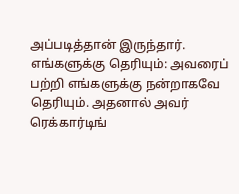அப்படித்தான் இருந்தார்.
எங்களுக்கு தெரியும்: அவரைப் பற்றி எங்களுக்கு நன்றாகவே தெரியும். அதனால் அவர் ரெக்கார்டிங்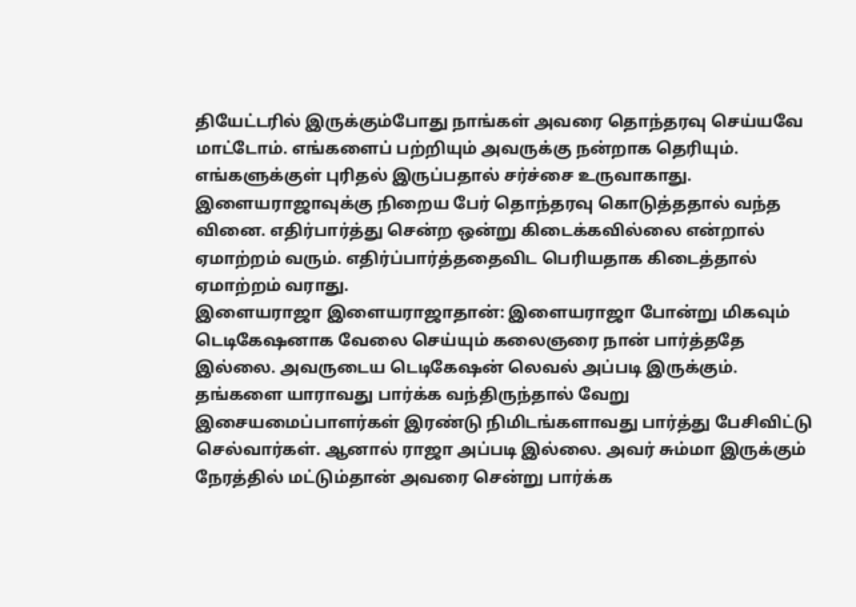தியேட்டரில் இருக்கும்போது நாங்கள் அவரை தொந்தரவு செய்யவே மாட்டோம். எங்களைப் பற்றியும் அவருக்கு நன்றாக தெரியும். எங்களுக்குள் புரிதல் இருப்பதால் சர்ச்சை உருவாகாது. இளையராஜாவுக்கு நிறைய பேர் தொந்தரவு கொடுத்ததால் வந்த வினை. எதிர்பார்த்து சென்ற ஒன்று கிடைக்கவில்லை என்றால் ஏமாற்றம் வரும். எதிர்ப்பார்த்ததைவிட பெரியதாக கிடைத்தால் ஏமாற்றம் வராது.
இளையராஜா இளையராஜாதான்: இளையராஜா போன்று மிகவும் டெடிகேஷனாக வேலை செய்யும் கலைஞரை நான் பார்த்ததே இல்லை. அவருடைய டெடிகேஷன் லெவல் அப்படி இருக்கும். தங்களை யாராவது பார்க்க வந்திருந்தால் வேறு இசையமைப்பாளர்கள் இரண்டு நிமிடங்களாவது பார்த்து பேசிவிட்டு செல்வார்கள். ஆனால் ராஜா அப்படி இல்லை. அவர் சும்மா இருக்கும் நேரத்தில் மட்டும்தான் அவரை சென்று பார்க்க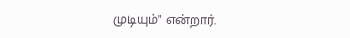முடியும்" என்றார்.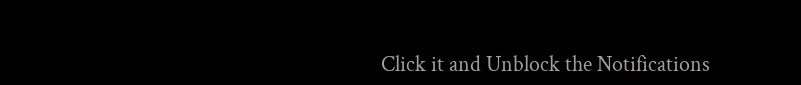Click it and Unblock the Notifications